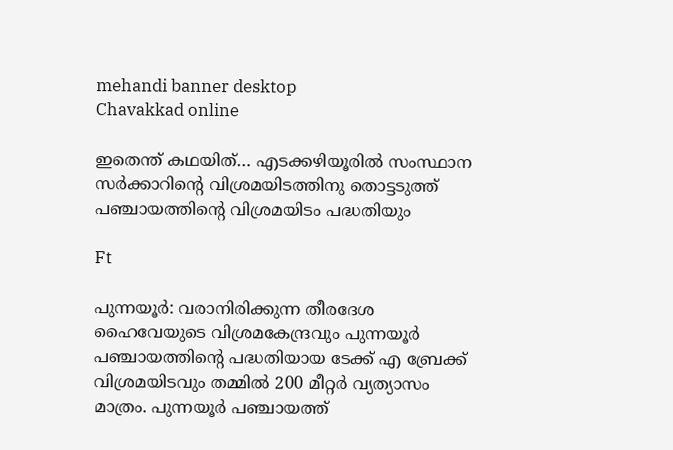mehandi banner desktop
Chavakkad online

ഇതെന്ത് കഥയിത്… എടക്കഴിയൂരിൽ സംസ്ഥാന സർക്കാറിന്റെ വിശ്രമയിടത്തിനു തൊട്ടടുത്ത് പഞ്ചായത്തിന്റെ വിശ്രമയിടം പദ്ധതിയും

Ft

പുന്നയൂർ: വരാനിരിക്കുന്ന തീരദേശ ഹൈവേയുടെ വിശ്രമകേന്ദ്രവും പുന്നയൂർ പഞ്ചായത്തിന്റെ പദ്ധതിയായ ടേക്ക് എ ബ്രേക്ക് വിശ്രമയിടവും തമ്മിൽ 200 മീറ്റർ വ്യത്യാസം മാത്രം. പുന്നയൂർ പഞ്ചായത്ത്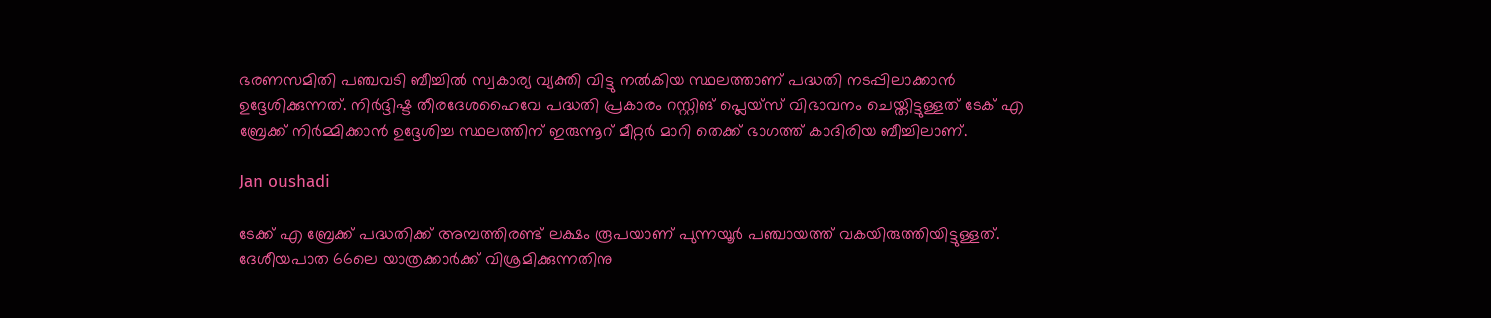ഭരണസമിതി പഞ്ചവടി ബീച്ചിൽ സ്വകാര്യ വ്യക്തി വിട്ടു നൽകിയ സ്ഥലത്താണ് പദ്ധതി നടപ്പിലാക്കാൻ ഉദ്ദേശിക്കുന്നത്. നിർദ്ദിഷ്ട തീരദേശഹൈവേ പദ്ധതി പ്രകാരം റസ്റ്റിങ് പ്ലെയ്സ് വിഭാവനം ചെയ്തിട്ടുള്ളത് ടേക് എ ബ്രേക്ക് നിർമ്മിക്കാൻ ഉദ്ദേശിച്ച സ്ഥലത്തിന് ഇരുന്നൂറ് മീറ്റർ മാറി തെക്ക് ഭാഗത്ത് കാദിരിയ ബീച്ചിലാണ്.

Jan oushadi

ടേക്ക് എ ബ്രേക്ക് പദ്ധതിക്ക് അമ്പത്തിരണ്ട് ലക്ഷം രൂപയാണ് പുന്നയൂർ പഞ്ചായത്ത് വകയിരുത്തിയിട്ടുള്ളത്. ദേശീയപാത 66ലെ യാത്രക്കാർക്ക് വിശ്രമിക്കുന്നതിനു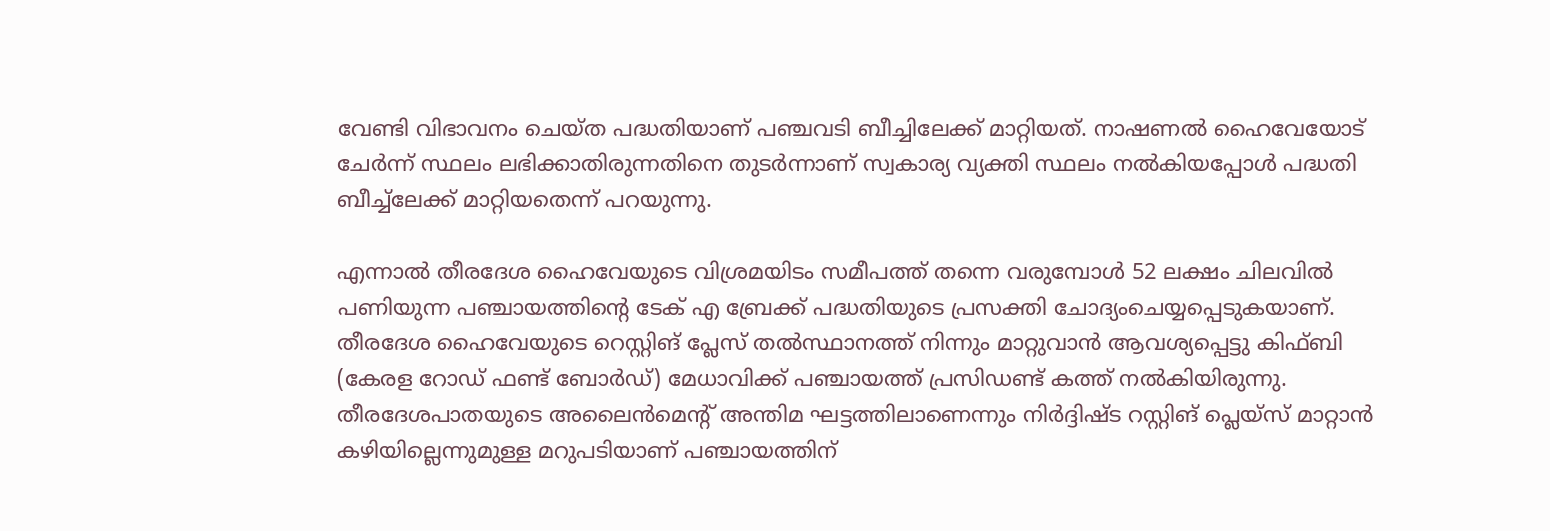വേണ്ടി വിഭാവനം ചെയ്ത പദ്ധതിയാണ് പഞ്ചവടി ബീച്ചിലേക്ക് മാറ്റിയത്. നാഷണൽ ഹൈവേയോട് ചേർന്ന് സ്ഥലം ലഭിക്കാതിരുന്നതിനെ തുടർന്നാണ് സ്വകാര്യ വ്യക്തി സ്ഥലം നൽകിയപ്പോൾ പദ്ധതി ബീച്ച്ലേക്ക് മാറ്റിയതെന്ന് പറയുന്നു.

എന്നാൽ തീരദേശ ഹൈവേയുടെ വിശ്രമയിടം സമീപത്ത് തന്നെ വരുമ്പോൾ 52 ലക്ഷം ചിലവിൽ പണിയുന്ന പഞ്ചായത്തിന്റെ ടേക് എ ബ്രേക്ക്‌ പദ്ധതിയുടെ പ്രസക്തി ചോദ്യംചെയ്യപ്പെടുകയാണ്. തീരദേശ ഹൈവേയുടെ റെസ്റ്റിങ് പ്ലേസ് തൽസ്ഥാനത്ത് നിന്നും മാറ്റുവാൻ ആവശ്യപ്പെട്ടു കിഫ്‌ബി (കേരള റോഡ് ഫണ്ട് ബോർഡ്‌) മേധാവിക്ക് പഞ്ചായത്ത് പ്രസിഡണ്ട് കത്ത് നൽകിയിരുന്നു. തീരദേശപാതയുടെ അലൈൻമെന്റ് അന്തിമ ഘട്ടത്തിലാണെന്നും നിർദ്ദിഷ്ട റസ്റ്റിങ് പ്ലെയ്സ് മാറ്റാൻ കഴിയില്ലെന്നുമുള്ള മറുപടിയാണ് പഞ്ചായത്തിന്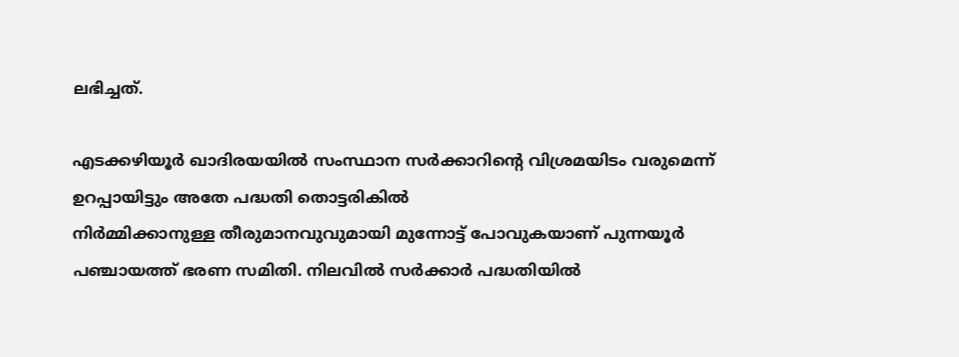ലഭിച്ചത്.

എടക്കഴിയൂർ ഖാദിരയയിൽ സംസ്ഥാന സർക്കാറിന്റെ വിശ്രമയിടം വരുമെന്ന് ഉറപ്പായിട്ടും അതേ പദ്ധതി തൊട്ടരികിൽ
നിർമ്മിക്കാനുള്ള തീരുമാനവുവുമായി മുന്നോട്ട് പോവുകയാണ് പുന്നയൂർ പഞ്ചായത്ത് ഭരണ സമിതി. നിലവിൽ സർക്കാർ പദ്ധതിയിൽ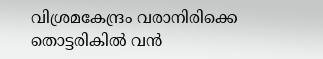വിശ്രമകേന്ദ്രം വരാനിരിക്കെ തൊട്ടരികിൽ വൻ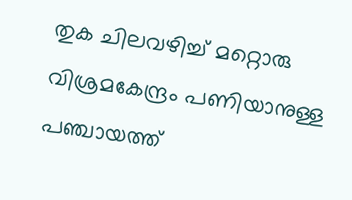തുക ചിലവഴിച്ച് മറ്റൊരു വിശ്രമകേന്ദ്രം പണിയാനുള്ള പഞ്ചായത്ത്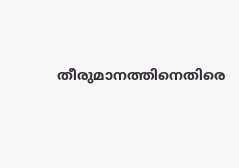തീരുമാനത്തിനെതിരെ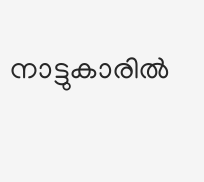നാട്ടുകാരിൽ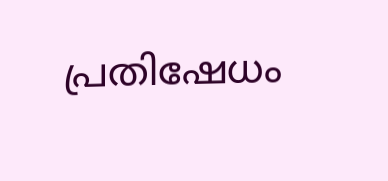പ്രതിഷേധം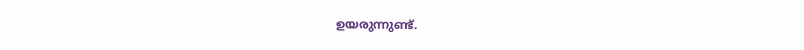ഉയരുന്നുണ്ട്.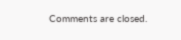Comments are closed.